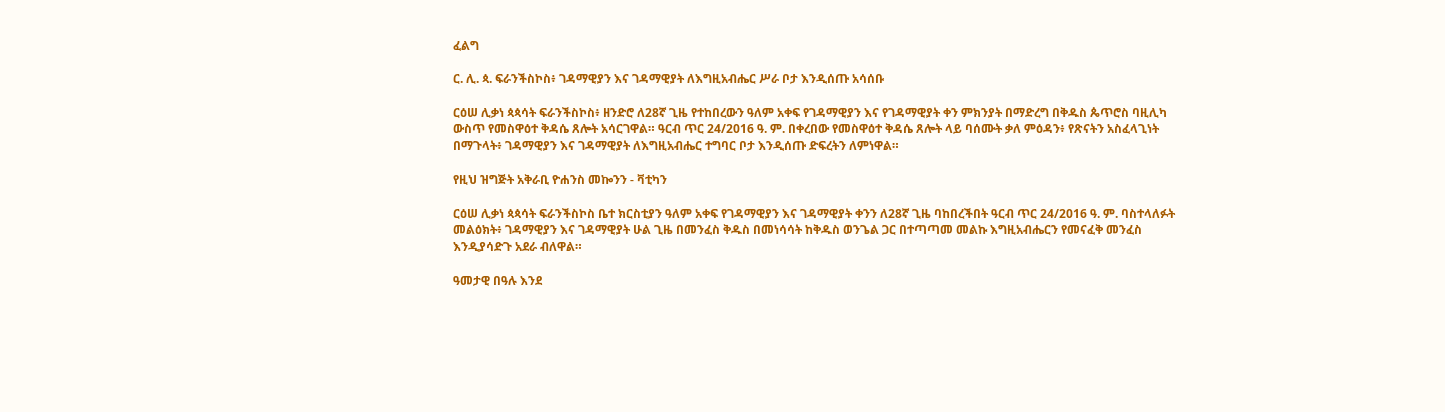ፈልግ

ር. ሊ. ጳ. ፍራንችስኮስ፥ ገዳማዊያን እና ገዳማዊያት ለእግዚአብሔር ሥራ ቦታ እንዲሰጡ አሳሰቡ

ርዕሠ ሊቃነ ጳጳሳት ፍራንችስኮስ፥ ዘንድሮ ለ28ኛ ጊዜ የተከበረውን ዓለም አቀፍ የገዳማዊያን እና የገዳማዊያት ቀን ምክንያት በማድረግ በቅዱስ ጴጥሮስ ባዚሊካ ውስጥ የመስዋዕተ ቅዳሴ ጸሎት አሳርገዋል። ዓርብ ጥር 24/2016 ዓ. ም. በቀረበው የመስዋዕተ ቅዳሴ ጸሎት ላይ ባሰሙት ቃለ ምዕዳን፥ የጽናትን አስፈላጊነት በማጉላት፥ ገዳማዊያን እና ገዳማዊያት ለእግዚአብሔር ተግባር ቦታ እንዲሰጡ ድፍረትን ለምነዋል።

የዚህ ዝግጅት አቅራቢ ዮሐንስ መኰንን - ቫቲካን

ርዕሠ ሊቃነ ጳጳሳት ፍራንችስኮስ ቤተ ክርስቲያን ዓለም አቀፍ የገዳማዊያን እና ገዳማዊያት ቀንን ለ28ኛ ጊዜ ባከበረችበት ዓርብ ጥር 24/2016 ዓ. ም. ባስተላለፉት መልዕክት፥ ገዳማዊያን እና ገዳማዊያት ሁል ጊዜ በመንፈስ ቅዱስ በመነሳሳት ከቅዱስ ወንጌል ጋር በተጣጣመ መልኩ እግዚአብሔርን የመናፈቅ መንፈስ እንዲያሳድጉ አደራ ብለዋል።

ዓመታዊ በዓሉ እንደ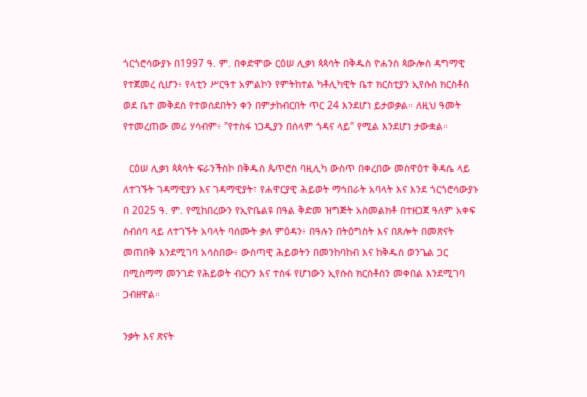ጎርጎሮሳውያኑ በ1997 ዓ. ም. በቀድሞው ርዕሠ ሊቃነ ጳጳሳት በቅዱስ ዮሐንስ ጳውሎስ ዳግማዊ የተጀመረ ሲሆን፥ የላቲን ሥርዓተ አምልኮን የምትከተል ካቶሊካዊት ቤተ ክርስቲያን ኢየሱስ ክርስቶስ ወደ ቤተ መቅደስ የተወሰደበትን ቀን በምታከብርበት ጥር 24 እንደሆነ ይታወቃል። ለዚህ ዓመት የተመረጠው መሪ ሃሳብም፥ "የተስፋ ነጋዲያን በሰላም ጎዳና ላይ" የሚል እንደሆነ ታውቋል።

  ርዕሠ ሊቃነ ጳጳሳት ፍራንችስኮ በቅዱስ ጴጥሮስ ባዚሊካ ውስጥ በቀረበው መስዋዕተ ቅዳሴ ላይ ለተገኙት ገዳማዊያን እና ገዳማዊያት፣ የሐዋርያዊ ሕይወት ማኅበራት አባላት እና እንደ ጎርጎሮሳውያኑ በ 2025 ዓ. ም. የሚከበረውን የኢዮቤልዩ በዓል ቅድመ ዝግጅት አስመልክቶ በተዘጋጀ ዓለም አቀፍ ስብሰባ ላይ ለተገኙት አባላት ባሰሙት ቃለ ምዕዳን፥ በዓሉን በትዕግስት እና በጸሎት በመጽናት መጠበቅ እንደሚገባ አሳስበው፥ ውስጣዊ ሕይወትን በመንከባከብ እና ከቅዱስ ወንጌል ጋር በሚስማማ መንገድ የሕይወት ብርሃን እና ተስፋ የሆነውን ኢየሱስ ክርስቶስን መቀበል እንደሚገባ ጋብዘዋል።

ንቃት እና ጽናት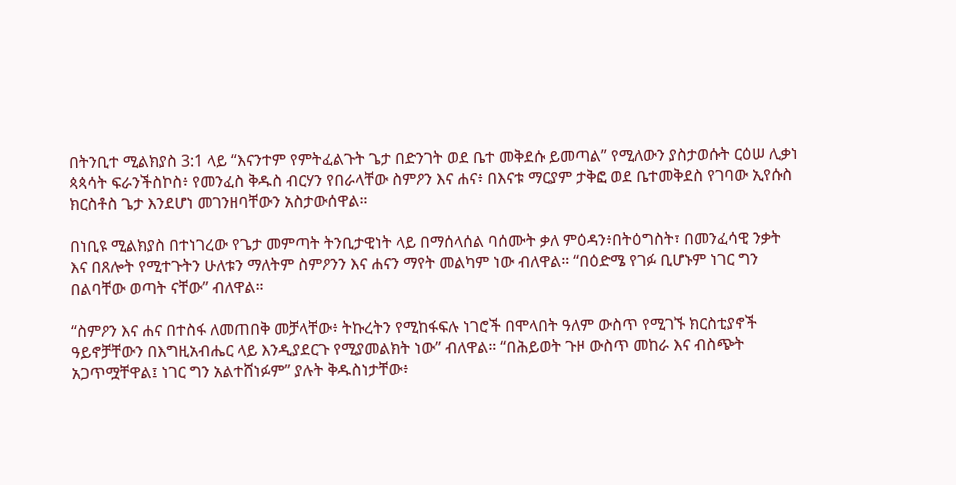በትንቢተ ሚልክያስ 3:1 ላይ “እናንተም የምትፈልጉት ጌታ በድንገት ወደ ቤተ መቅደሱ ይመጣል” የሚለውን ያስታወሱት ርዕሠ ሊቃነ ጳጳሳት ፍራንችስኮስ፥ የመንፈስ ቅዱስ ብርሃን የበራላቸው ስምዖን እና ሐና፥ በእናቱ ማርያም ታቅፎ ወደ ቤተመቅደስ የገባው ኢየሱስ ክርስቶስ ጌታ እንደሆነ መገንዘባቸውን አስታውሰዋል።

በነቢዩ ሚልክያስ በተነገረው የጌታ መምጣት ትንቢታዊነት ላይ በማሰላሰል ባሰሙት ቃለ ምዕዳን፥በትዕግስት፣ በመንፈሳዊ ንቃት እና በጸሎት የሚተጉትን ሁለቱን ማለትም ስምዖንን እና ሐናን ማየት መልካም ነው ብለዋል። “በዕድሜ የገፉ ቢሆኑም ነገር ግን በልባቸው ወጣት ናቸው” ብለዋል።

“ስምዖን እና ሐና በተስፋ ለመጠበቅ መቻላቸው፥ ትኩረትን የሚከፋፍሉ ነገሮች በሞላበት ዓለም ውስጥ የሚገኙ ክርስቲያኖች ዓይኖቻቸውን በእግዚአብሔር ላይ እንዲያደርጉ የሚያመልክት ነው” ብለዋል። “በሕይወት ጉዞ ውስጥ መከራ እና ብስጭት አጋጥሟቸዋል፤ ነገር ግን አልተሸነፉም” ያሉት ቅዱስነታቸው፥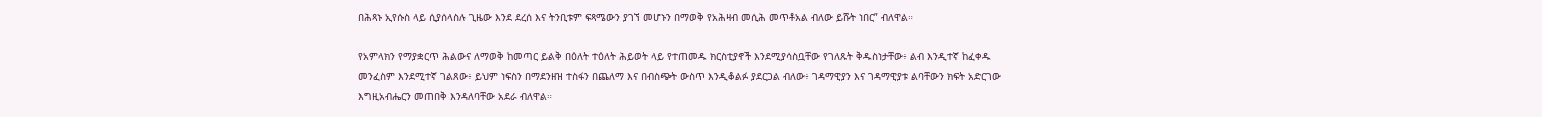በሕጻኑ ኢየሱስ ላይ ሲያሰላስሉ ጊዜው እንደ ደረሰ እና ትንቢቱም ፍጻሜውን ያገኘ መሆኑን በማወቅ የአሕዛብ መሲሕ መጥቶአል ብለው ይሹት ነበር” ብለዋል።

የአምላክን የማያቋርጥ ሕልውና ለማወቅ ከመጣር ይልቅ በዕለት ተዕለት ሕይወት ላይ የተጠመዱ ክርስቲያኖች እንደሚያሳስቧቸው የገለጹት ቅዱስነታቸው፥ ልብ እንዲተኛ ከፈቀዱ መንፈስም እንደሚተኛ ገልጸው፥ ይህም ነፍስን በማደንዘዝ ተስፋን በጨለማ እና በብስጭት ውስጥ እንዲቆልፉ ያደርጋል ብለው፥ ገዳማዊያን እና ገዳማዊያቱ ልባቸውን ክፍት አድርገው እግዚአብሔርን መጠበቅ እንዳለባቸው አደራ ብለዋል።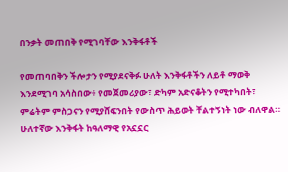በንቃት መጠበቅ የሚገባቸው እንቅፋቶች

የመጠባበቅን ችሎታን የሚያደናቅፉ ሁለት እንቅፋቶችን ለይቶ ማወቅ እንደሚገባ አሳስበው፥ የመጀመሪያው፣ ድካም አድናቆትን የሚተካበት፣ ምሬትም ምስጋናን የሚያሸፍንበት የውስጥ ሕይወት ቸልተኝነት ነው ብለዋል። ሁለተኛው እንቅፋት ከዓለማዊ የአኗኗር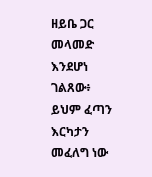ዘይቤ ጋር መላመድ እንደሆነ ገልጸው፥ ይህም ፈጣን እርካታን መፈለግ ነው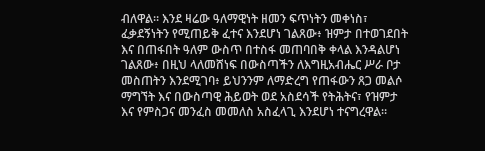ብለዋል። እንደ ዛሬው ዓለማዊነት ዘመን ፍጥነትን መቀነስ፣ ፈቃደኝነትን የሚጠይቅ ፈተና እንደሆነ ገልጸው፥ ዝምታ በተወገደበት እና በጠፋበት ዓለም ውስጥ በተስፋ መጠባበቅ ቀላል እንዳልሆነ ገልጸው፥ በዚህ ላለመሸነፍ በውስጣችን ለእግዚአብሔር ሥራ ቦታ መስጠትን እንደሚገባ፥ ይህንንም ለማድረግ የጠፋውን ጸጋ መልሶ ማግኘት እና በውስጣዊ ሕይወት ወደ አስደሳች የትሕትና፣ የዝምታ እና የምስጋና መንፈስ መመለስ አስፈላጊ እንደሆነ ተናግረዋል።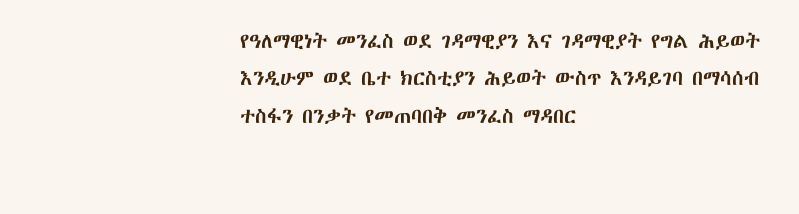የዓለማዊነት መንፈስ ወደ ገዳማዊያን እና ገዳማዊያት የግል ሕይወት እንዲሁም ወደ ቤተ ክርስቲያን ሕይወት ውስጥ እንዳይገባ በማሳሰብ ተስፋን በንቃት የመጠባበቅ መንፈስ ማዳበር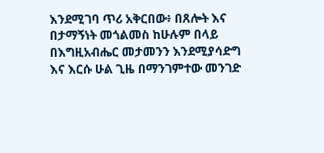እንደሚገባ ጥሪ አቅርበው፥ በጸሎት እና በታማኝነት መጎልመስ ከሁሉም በላይ በእግዚአብሔር መታመንን እንደሚያሳድግ እና እርሱ ሁል ጊዜ በማንገምተው መንገድ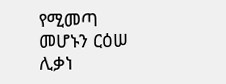የሚመጣ መሆኑን ርዕሠ ሊቃነ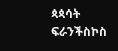ጳጳሳት ፍራንችስኮስ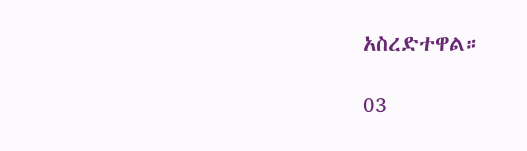አስረድተዋል።

03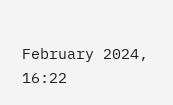February 2024, 16:22